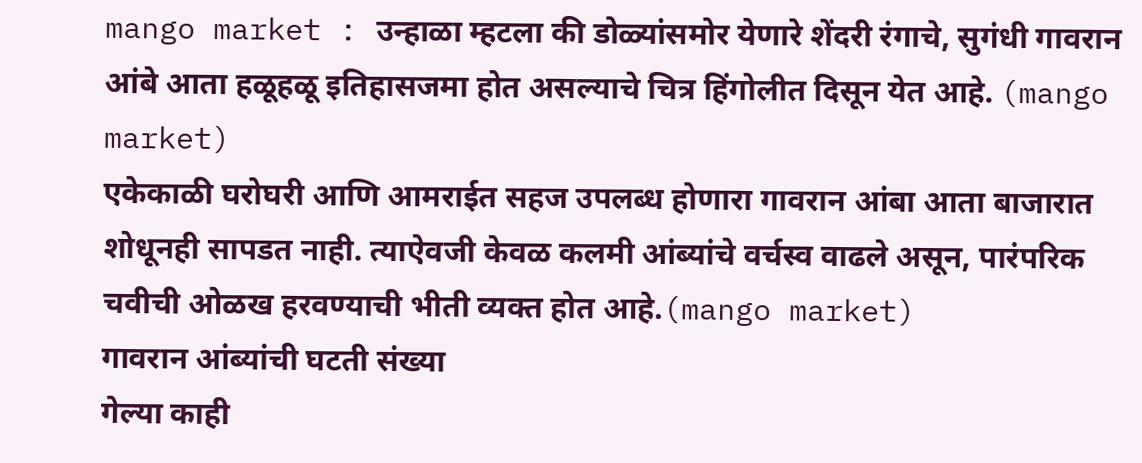mango market : उन्हाळा म्हटला की डोळ्यांसमोर येणारे शेंदरी रंगाचे, सुगंधी गावरान आंबे आता हळूहळू इतिहासजमा होत असल्याचे चित्र हिंगोलीत दिसून येत आहे. (mango market)
एकेकाळी घरोघरी आणि आमराईत सहज उपलब्ध होणारा गावरान आंबा आता बाजारात शोधूनही सापडत नाही. त्याऐवजी केवळ कलमी आंब्यांचे वर्चस्व वाढले असून, पारंपरिक चवीची ओळख हरवण्याची भीती व्यक्त होत आहे.(mango market)
गावरान आंब्यांची घटती संख्या
गेल्या काही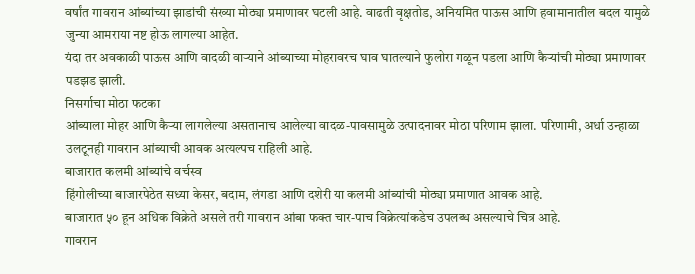वर्षांत गावरान आंब्यांच्या झाडांची संख्या मोठ्या प्रमाणावर घटली आहे. वाढती वृक्षतोड, अनियमित पाऊस आणि हवामानातील बदल यामुळे जुन्या आमराया नष्ट होऊ लागल्या आहेत.
यंदा तर अवकाळी पाऊस आणि वादळी वाऱ्याने आंब्याच्या मोहरावरच घाव घातल्याने फुलोरा गळून पडला आणि कैऱ्यांची मोठ्या प्रमाणावर पडझड झाली.
निसर्गाचा मोठा फटका
आंब्याला मोहर आणि कैऱ्या लागलेल्या असतानाच आलेल्या वादळ-पावसामुळे उत्पादनावर मोठा परिणाम झाला. परिणामी, अर्धा उन्हाळा उलटूनही गावरान आंब्याची आवक अत्यल्पच राहिली आहे.
बाजारात कलमी आंब्यांचे वर्चस्व
हिंगोलीच्या बाजारपेठेत सध्या केसर, बदाम, लंगडा आणि दशेरी या कलमी आंब्यांची मोठ्या प्रमाणात आवक आहे.
बाजारात ५० हून अधिक विक्रेते असले तरी गावरान आंबा फक्त चार-पाच विक्रेत्यांकडेच उपलब्ध असल्याचे चित्र आहे.
गावरान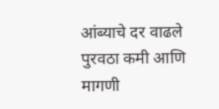आंब्याचे दर वाढले
पुरवठा कमी आणि मागणी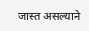जास्त असल्याने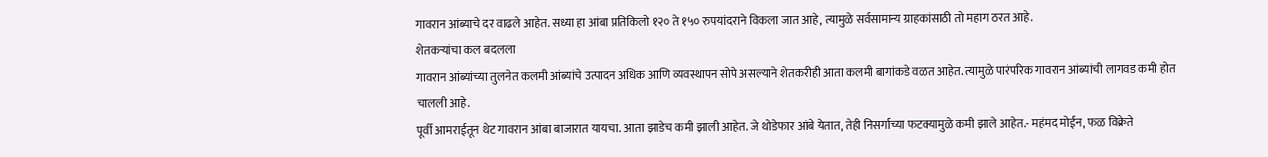गावरान आंब्याचे दर वाढले आहेत. सध्या हा आंबा प्रतिकिलो १२० ते १५० रुपयांदराने विकला जात आहे, त्यामुळे सर्वसामान्य ग्राहकांसाठी तो महाग ठरत आहे.
शेतकऱ्यांचा कल बदलला
गावरान आंब्यांच्या तुलनेत कलमी आंब्यांचे उत्पादन अधिक आणि व्यवस्थापन सोपे असल्याने शेतकरीही आता कलमी बागांकडे वळत आहेत. त्यामुळे पारंपरिक गावरान आंब्यांची लागवड कमी होत चालली आहे.
पूर्वी आमराईतून थेट गावरान आंबा बाजारात यायचा. आता झाडेच कमी झाली आहेत. जे थोडेफार आंबे येतात, तेही निसर्गाच्या फटक्यामुळे कमी झाले आहेत.- महंमद मोईन, फळ विक्रेते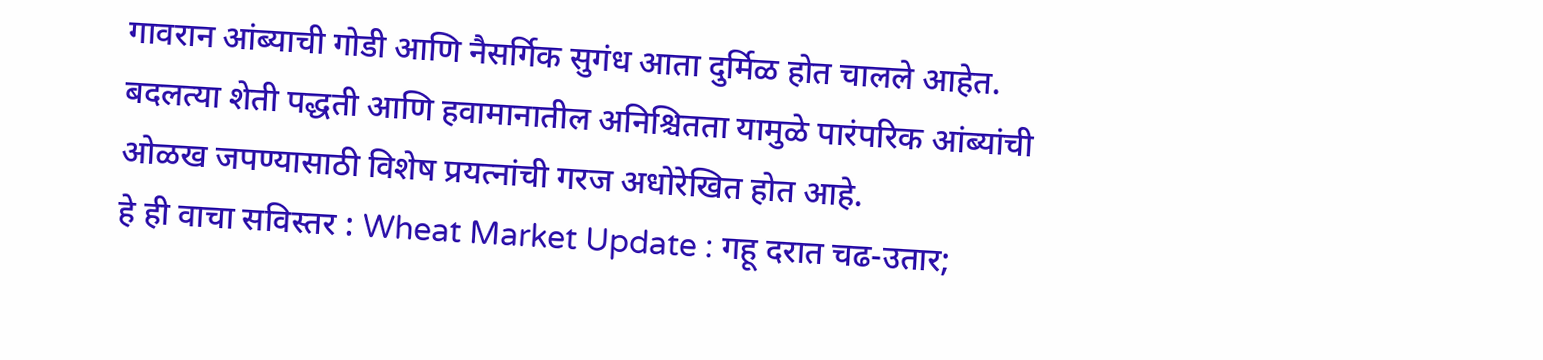गावरान आंब्याची गोडी आणि नैसर्गिक सुगंध आता दुर्मिळ होत चालले आहेत. बदलत्या शेती पद्धती आणि हवामानातील अनिश्चितता यामुळे पारंपरिक आंब्यांची ओळख जपण्यासाठी विशेष प्रयत्नांची गरज अधोरेखित होत आहे.
हे ही वाचा सविस्तर : Wheat Market Update : गहू दरात चढ-उतार;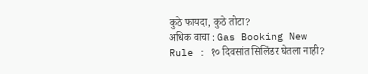कुठे फायदा, कुठे तोटा?
अधिक वाचा : Gas Booking New Rule : १० दिवसांत सिलिंडर घेतला नाही?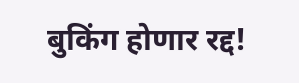बुकिंग होणार रद्द!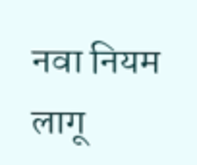नवा नियम लागू